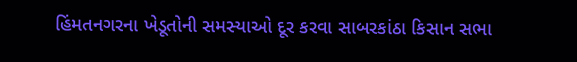હિંમતનગરના ખેડૂતોની સમસ્યાઓ દૂર કરવા સાબરકાંઠા કિસાન સભા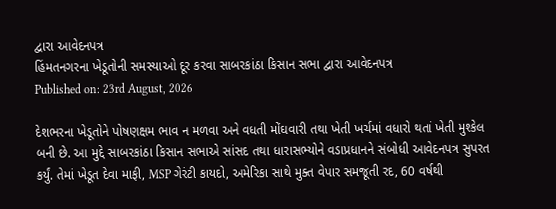દ્વારા આવેદનપત્ર
હિંમતનગરના ખેડૂતોની સમસ્યાઓ દૂર કરવા સાબરકાંઠા કિસાન સભા દ્વારા આવેદનપત્ર
Published on: 23rd August, 2026

દેશભરના ખેડૂતોને પોષણક્ષમ ભાવ ન મળવા અને વધતી મોંઘવારી તથા ખેતી ખર્ચમાં વધારો થતાં ખેતી મુશ્કેલ બની છે. આ મુદ્દે સાબરકાંઠા કિસાન સભાએ સાંસદ તથા ધારાસભ્યોને વડાપ્રધાનને સંબોધી આવેદનપત્ર સુપરત કર્યું. તેમાં ખેડૂત દેવા માફી, MSP ગેરંટી કાયદો, અમેરિકા સાથે મુક્ત વેપાર સમજૂતી રદ, 60 વર્ષથી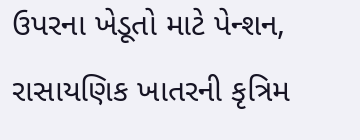ઉપરના ખેડૂતો માટે પેન્શન, રાસાયણિક ખાતરની કૃત્રિમ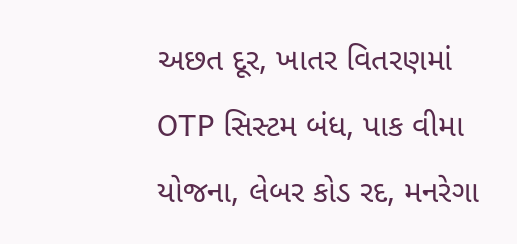અછત દૂર, ખાતર વિતરણમાં OTP સિસ્ટમ બંધ, પાક વીમા યોજના, લેબર કોડ રદ, મનરેગા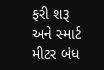ફરી શરૂ અને સ્માર્ટ મીટર બંધ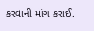કરવાની માંગ કરાઈ.